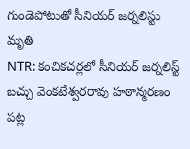గుండెపోటుతో సీనియర్ జర్నలిస్టు మృతి
NTR: కంచికచర్లలో సీనియర్ జర్నలిస్ట్ బచ్చు వెంకటేశ్వరరావు హఠాన్మరణం పట్ల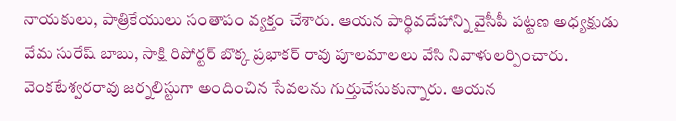నాయకులు, పాత్రికేయులు సంతాపం వ్యక్తం చేశారు. ఆయన పార్థివదేహాన్ని వైసీపీ పట్టణ అధ్యక్షుడు వేమ సురేష్ బాబు, సాక్షి రిపోర్టర్ బొక్క ప్రభాకర్ రావు పూలమాలలు వేసి నివాళులర్పించారు. వెంకటేశ్వరరావు జర్నలిస్టుగా అందించిన సేవలను గుర్తుచేసుకున్నారు. ఆయన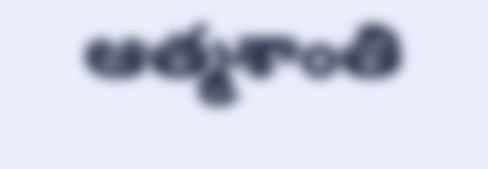ఆత్మశాంతి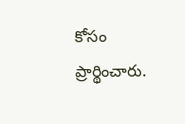కోసం ప్రార్థించారు.